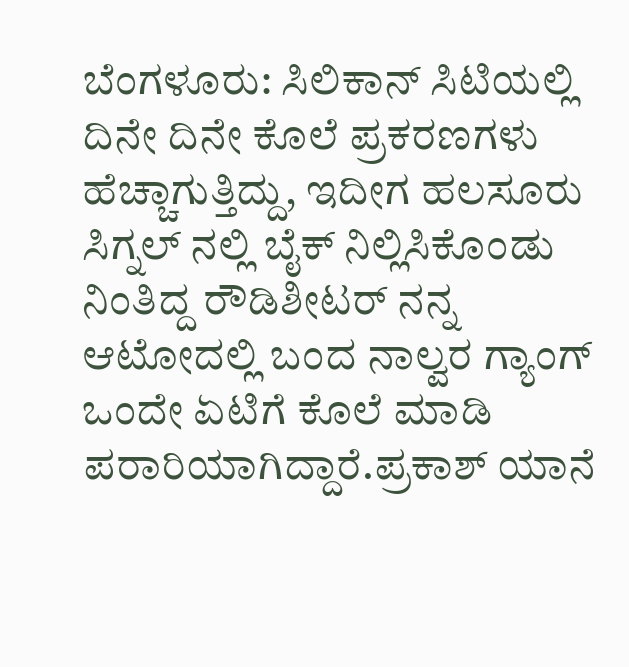ಬೆಂಗಳೂರು: ಸಿಲಿಕಾನ್ ಸಿಟಿಯಲ್ಲಿ ದಿನೇ ದಿನೇ ಕೊಲೆ ಪ್ರಕರಣಗಳು ಹೆಚ್ಚಾಗುತ್ತಿದ್ದು, ಇದೀಗ ಹಲಸೂರು ಸಿಗ್ನಲ್ ನಲ್ಲಿ ಬೈಕ್ ನಿಲ್ಲಿಸಿಕೊಂಡು ನಿಂತಿದ್ದ ರೌಡಿಶೀಟರ್ ನನ್ನ ಆಟೋದಲ್ಲಿ ಬಂದ ನಾಲ್ವರ ಗ್ಯಾಂಗ್ ಒಂದೇ ಏಟಿಗೆ ಕೊಲೆ ಮಾಡಿ ಪರಾರಿಯಾಗಿದ್ದಾರೆ.ಪ್ರಕಾಶ್ ಯಾನೆ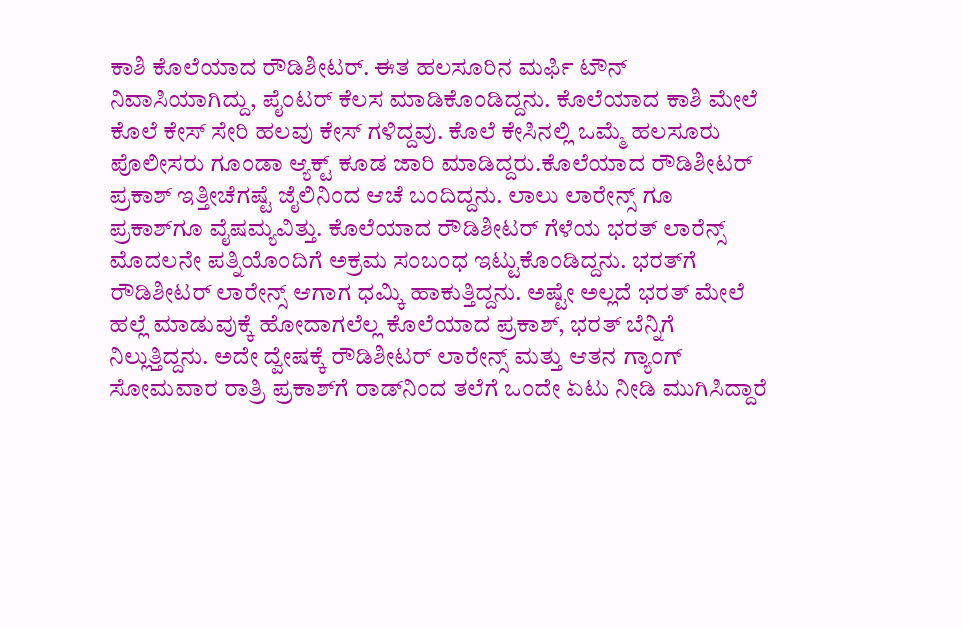ಕಾಶಿ ಕೊಲೆಯಾದ ರೌಡಿಶೀಟರ್. ಈತ ಹಲಸೂರಿನ ಮರ್ಫಿ ಟೌನ್ ನಿವಾಸಿಯಾಗಿದ್ದು, ಪೈಂಟರ್ ಕೆಲಸ ಮಾಡಿಕೊಂಡಿದ್ದನು. ಕೊಲೆಯಾದ ಕಾಶಿ ಮೇಲೆ ಕೊಲೆ ಕೇಸ್ ಸೇರಿ ಹಲವು ಕೇಸ್ ಗಳಿದ್ದವು. ಕೊಲೆ ಕೇಸಿನಲ್ಲಿ ಒಮ್ಮೆ ಹಲಸೂರು ಪೊಲೀಸರು ಗೂಂಡಾ ಆ್ಯಕ್ಟ್ ಕೂಡ ಜಾರಿ ಮಾಡಿದ್ದರು.ಕೊಲೆಯಾದ ರೌಡಿಶೀಟರ್ ಪ್ರಕಾಶ್ ಇತ್ತೀಚೆಗಷ್ಟೆ ಜೈಲಿನಿಂದ ಆಚೆ ಬಂದಿದ್ದನು. ಲಾಲು ಲಾರೇನ್ಸ್ ಗೂ ಪ್ರಕಾಶ್‍ಗೂ ವೈಷಮ್ಯವಿತ್ತು. ಕೊಲೆಯಾದ ರೌಡಿಶೀಟರ್ ಗೆಳೆಯ ಭರತ್ ಲಾರೆನ್ಸ್ ಮೊದಲನೇ ಪತ್ನಿಯೊಂದಿಗೆ ಅಕ್ರಮ ಸಂಬಂಧ ಇಟ್ಟುಕೊಂಡಿದ್ದನು. ಭರತ್‍ಗೆ ರೌಡಿಶೀಟರ್ ಲಾರೇನ್ಸ್ ಆಗಾಗ ಧಮ್ಕಿ ಹಾಕುತ್ತಿದ್ದನು. ಅಷ್ಟೇ ಅಲ್ಲದೆ ಭರತ್ ಮೇಲೆ ಹಲ್ಲೆ ಮಾಡುವುಕ್ಕೆ ಹೋದಾಗಲೆಲ್ಲ ಕೊಲೆಯಾದ ಪ್ರಕಾಶ್, ಭರತ್ ಬೆನ್ನಿಗೆ ನಿಲ್ಲುತ್ತಿದ್ದನು. ಅದೇ ದ್ವೇಷಕ್ಕೆ ರೌಡಿಶೀಟರ್ ಲಾರೇನ್ಸ್ ಮತ್ತು ಆತನ ಗ್ಯಾಂಗ್ ಸೋಮವಾರ ರಾತ್ರಿ ಪ್ರಕಾಶ್‍ಗೆ ರಾಡ್‍ನಿಂದ ತಲೆಗೆ ಒಂದೇ ಏಟು ನೀಡಿ ಮುಗಿಸಿದ್ದಾರೆ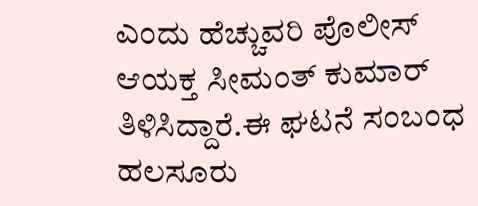ಎಂದು ಹೆಚ್ಚುವರಿ ಪೊಲೀಸ್ ಆಯಕ್ತ ಸೀಮಂತ್ ಕುಮಾರ್ ತಿಳಿಸಿದ್ದಾರೆ.ಈ ಘಟನೆ ಸಂಬಂಧ ಹಲಸೂರು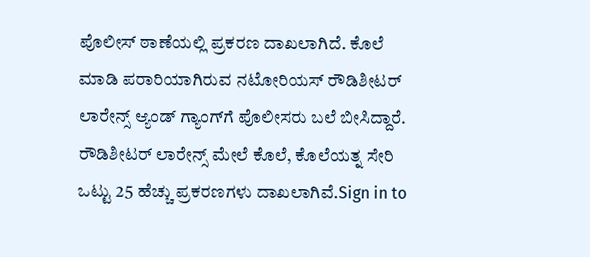ಪೊಲೀಸ್ ಠಾಣೆಯಲ್ಲಿ ಪ್ರಕರಣ ದಾಖಲಾಗಿದೆ. ಕೊಲೆ ಮಾಡಿ ಪರಾರಿಯಾಗಿರುವ ನಟೋರಿಯಸ್ ರೌಡಿಶೀಟರ್ ಲಾರೇನ್ಸ್ ಆ್ಯಂಡ್ ಗ್ಯಾಂಗ್‍ಗೆ ಪೊಲೀಸರು ಬಲೆ ಬೀಸಿದ್ದಾರೆ. ರೌಡಿಶೀಟರ್ ಲಾರೇನ್ಸ್ ಮೇಲೆ ಕೊಲೆ, ಕೊಲೆಯತ್ನ ಸೇರಿ ಒಟ್ಟು 25 ಹೆಚ್ಚು ಪ್ರಕರಣಗಳು ದಾಖಲಾಗಿವೆ.Sign in to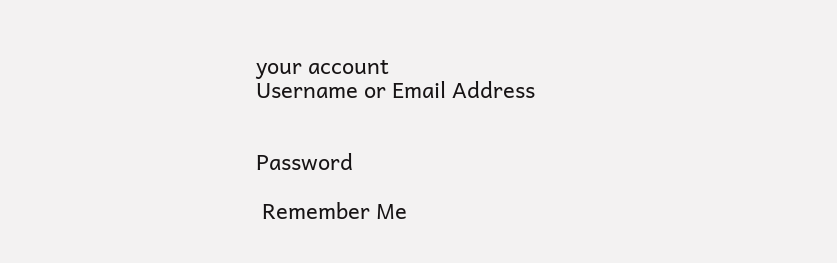your account
Username or Email Address


Password

 Remember Me